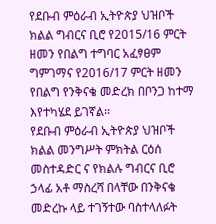የደቡብ ምዕራብ ኢትዮጵያ ህዝቦች ክልል ግብርና ቢሮ የ2015/16 ምርት ዘመን የበልግ ተግባር አፈፃፀም ግምገማና የ2016/17 ምርት ዘመን የበልግ የንቅናቄ መድረክ በቦንጋ ከተማ እየተካሄደ ይገኛል፡፡
የደቡብ ምዕራብ ኢትዮጵያ ህዝቦች ክልል መንግሥት ምክትል ርዕሰ መስተዳድር ና የክልሉ ግብርና ቢሮ ኃላፊ አቶ ማስረሻ በላቸው በንቅናቄ መድረኩ ላይ ተገኝተው ባስተላለፉት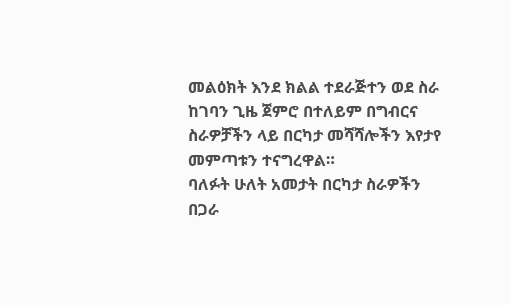መልዕክት እንደ ክልል ተደራጅተን ወደ ስራ ከገባን ጊዜ ጀምሮ በተለይም በግብርና ስራዎቻችን ላይ በርካታ መሻሻሎችን እየታየ መምጣቱን ተናግረዋል።
ባለፉት ሁለት አመታት በርካታ ስራዎችን በጋራ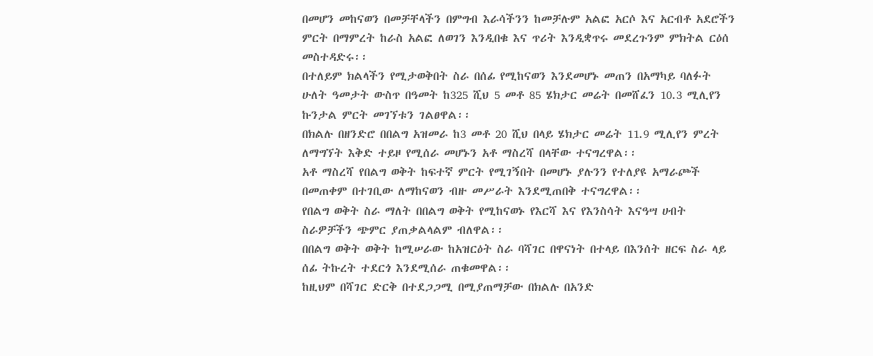በመሆን መከናወን በመቻቸላችን በምግብ እራሳችንን ከመቻሉም አልፎ አርሶ እና አርብቶ አደሮችን ምርት በማምረት ከራስ አልፎ ለወገን እንዲበቁ እና ጥሪት እንዲቋጥሩ መደረጉንም ምክትል ርዕሰ መስተዳድሩ፡፡
በተለይም ክልላችን የሚታወቅበት ስራ በሰፊ የሚከናወን እንደመሆኑ መጠን በአማካይ ባለፉት ሁለት ዓመታት ውስጥ በዓመት ከ325 ሺህ 5 መቶ 85 ሄክታር መሬት በመሸፈን 10.3 ሚሊየን ኩንታል ምርት መገኘቱን ገልፀዋል፡፡
በክልሉ በዘንድሮ በበልግ አዝመራ ከ3 መቶ 20 ሺህ በላይ ሄክታር መሬት 11.9 ሚሊየን ምረት ለማግኘት እቅድ ተይዞ የሚሰራ መሆኑን አቶ ማስረሻ በላቸው ተናግረዋል፡፡
አቶ ማስረሻ የበልግ ወቅት ከፍተኛ ምርት የሚገኝበት በመሆኑ ያሉንን የተለያዩ አማራጮች በመጠቀም በተገቢው ለማከናወን ብዙ መሥራት እንደሚጠበቅ ተናግረዋል፡፡
የበልግ ወቅት ስራ ማለት በበልግ ወቅት የሚከናወኑ የእርሻ እና የእንስሳት እናዓሣ ሀብት ስራዎቻችን ጭምር ያጠቃልላልም ብለዋል፡፡
በበልግ ወቅት ወቅት ከሚሠራው ከአዝርዕት ስራ ባሻገር በዋናነት በተላይ በእንሰት ዘርፍ ስራ ላይ ሰፊ ትኩረት ተደርጎ እንደሚሰራ ጠቁመዋል፡፡
ከዚህም በሻገር ድርቅ በተደጋጋሚ በሚያጠማቻው በክልሉ በአንድ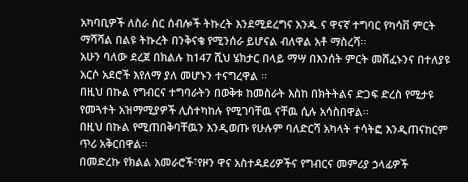አካባቢዎች ለስራ ስር ሰብሎች ትኩረት እንደሚደረግና አንዱ ና ዋናኛ ተግባር የካሳቨ ምርት ማሻሻል በልዩ ትኩረት በንቅናቄ የሚንሰራ ይሆናል ብለዋል አቶ ማስረሻ፡፡
አሁን ባለው ደረጀ በክልሉ ከ147 ሺህ ሄክታር በላይ ማሣ በእንሰት ምርት መሸፈኑንና በተለያዩ አርሶ አደሮች እየለማ ያለ መሆኑን ተናግረዋል ፡፡
በዚህ በኩል የግብርና ተግባራትን በወቅቱ ከመስራት እስከ በክትትልና ድጋፍ ድረስ የሚታዩ የመጓተት አዝማሚያዎች ሊስተካከሉ የሚገባቸዉ ናቸዉ ሲሉ አሳስበዋል፡፡
በዚህ በኩል የሚጠበቅባቸዉን እንዲወጡ የሁሉም ባለድርሻ አካላት ተሳትፎ እንዲጠናከርም ጥሪ አቅርበዋል፡፡
በመድረኩ የክልል አመራሮች፣የዞን ዋና አስተዳደሪዎችና የግብርና መምሪያ ኃላፊዎች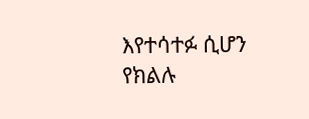እየተሳተፉ ሲሆን የክልሉ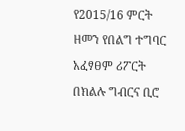የ2015/16 ምርት ዘመን የበልግ ተግባር አፈፃፀም ሪፖርት በክልሉ ግብርና ቢሮ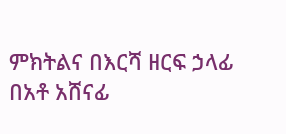ምክትልና በእርሻ ዘርፍ ኃላፊ በአቶ አሸናፊ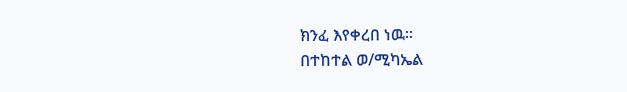ክንፈ እየቀረበ ነዉ።
በተከተል ወ/ሚካኤል